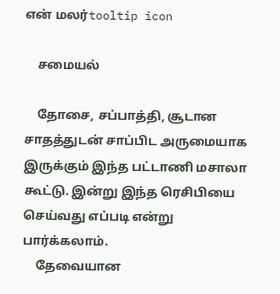என் மலர்tooltip icon

    சமையல்

    தோசை, சப்பாத்தி, சூடான சாதத்துடன் சாப்பிட அருமையாக இருக்கும் இந்த பட்டாணி மசாலா கூட்டு. இன்று இந்த ரெசிபியை செய்வது எப்படி என்று பார்க்கலாம்.
    தேவையான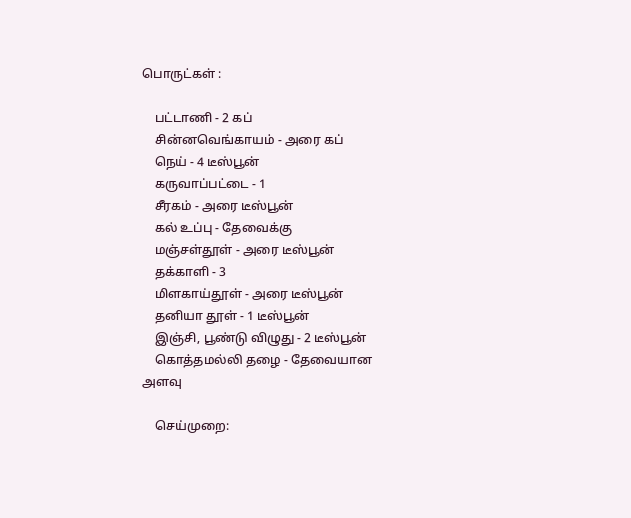பொருட்கள் :

    பட்டாணி - 2 கப்
    சின்னவெங்காயம் - அரை கப்
    நெய் - 4 டீஸ்பூன்
    கருவாப்பட்டை - 1
    சீரகம் - அரை டீஸ்பூன்
    கல் உப்பு - தேவைக்கு
    மஞ்சள்தூள் - அரை டீஸ்பூன்
    தக்காளி - 3
    மிளகாய்தூள் - அரை டீஸ்பூன்
    தனியா தூள் - 1 டீஸ்பூன்
    இஞ்சி, பூண்டு விழுது - 2 டீஸ்பூன்
    கொத்தமல்லி தழை - தேவையான அளவு

    செய்முறை: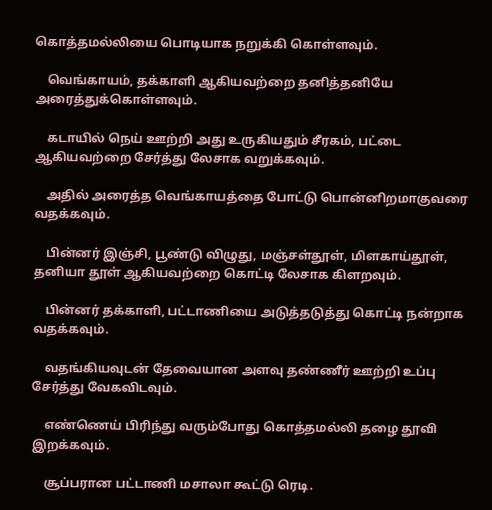கொத்தமல்லியை பொடியாக நறுக்கி கொள்ளவும்.

    வெங்காயம், தக்காளி ஆகியவற்றை தனித்தனியே அரைத்துக்கொள்ளவும்.

    கடாயில் நெய் ஊற்றி அது உருகியதும் சீரகம், பட்டை ஆகியவற்றை சேர்த்து லேசாக வறுக்கவும்.

    அதில் அரைத்த வெங்காயத்தை போட்டு பொன்னிறமாகுவரை வதக்கவும்.

    பின்னர் இஞ்சி, பூண்டு விழுது, மஞ்சள்தூள், மிளகாய்தூள், தனியா தூள் ஆகியவற்றை கொட்டி லேசாக கிளறவும்.

    பின்னர் தக்காளி, பட்டாணியை அடுத்தடுத்து கொட்டி நன்றாக வதக்கவும்.

    வதங்கியவுடன் தேவையான அளவு தண்ணீர் ஊற்றி உப்பு சேர்த்து வேகவிடவும்.

    எண்ணெய் பிரிந்து வரும்போது கொத்தமல்லி தழை தூவி இறக்கவும்.

    சூப்பரான பட்டாணி மசாலா கூட்டு ரெடி.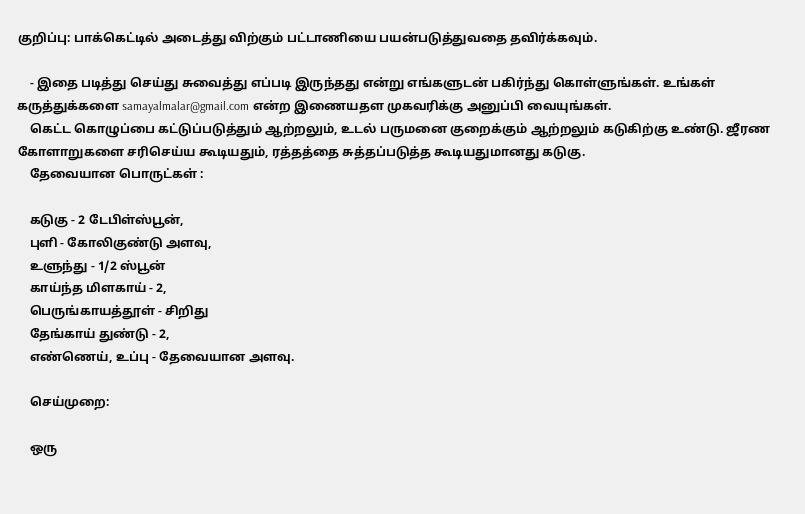குறிப்பு: பாக்கெட்டில் அடைத்து விற்கும் பட்டாணியை பயன்படுத்துவதை தவிர்க்கவும்.

    - இதை படித்து செய்து சுவைத்து எப்படி இருந்தது என்று எங்களுடன் பகிர்ந்து கொள்ளுங்கள். உங்கள் கருத்துக்களை samayalmalar@gmail.com என்ற இணையதள முகவரிக்கு அனுப்பி வையுங்கள்.
    கெட்ட கொழுப்பை கட்டுப்படுத்தும் ஆற்றலும், உடல் பருமனை குறைக்கும் ஆற்றலும் கடுகிற்கு உண்டு. ஜீரண கோளாறுகளை சரிசெய்ய கூடியதும், ரத்தத்தை சுத்தப்படுத்த கூடியதுமானது கடுகு.
    தேவையான பொருட்கள் :

    கடுகு - 2 டேபிள்ஸ்பூன்,
    புளி - கோலிகுண்டு அளவு,
    உளுந்து - 1/2 ஸ்பூன்
    காய்ந்த மிளகாய் - 2,
    பெருங்காயத்தூள் - சிறிது
    தேங்காய் துண்டு - 2,
    எண்ணெய், உப்பு - தேவையான அளவு.

    செய்முறை:

    ஒரு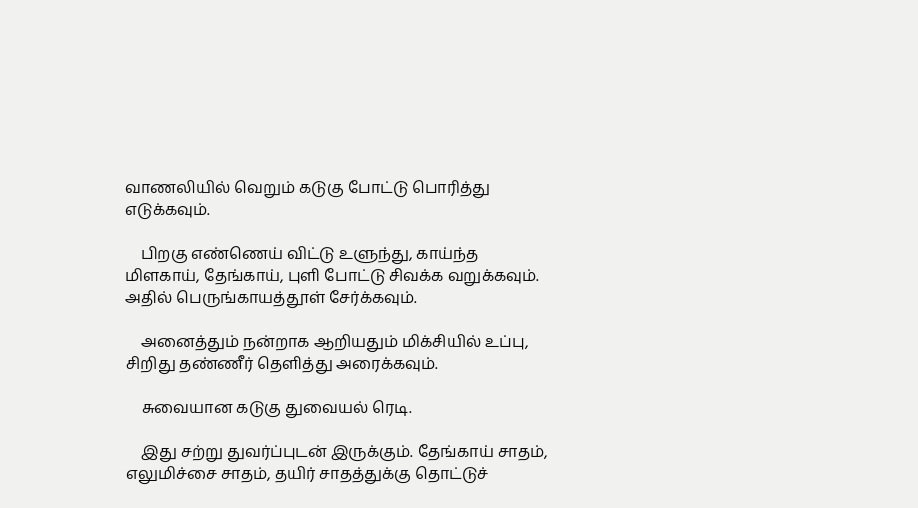வாணலியில் வெறும் கடுகு போட்டு பொரித்து எடுக்கவும்.

    பிறகு எண்ணெய் விட்டு உளுந்து, காய்ந்த மிளகாய், தேங்காய், புளி போட்டு சிவக்க வறுக்கவும். அதில் பெருங்காயத்தூள் சேர்க்கவும்.

    அனைத்தும் நன்றாக ஆறியதும் மிக்சியில் உப்பு, சிறிது தண்ணீர் தெளித்து அரைக்கவும்.

    சுவையான கடுகு துவையல் ரெடி.

    இது சற்று துவர்ப்புடன் இருக்கும். தேங்காய் சாதம், எலுமிச்சை சாதம், தயிர் சாதத்துக்கு தொட்டுச்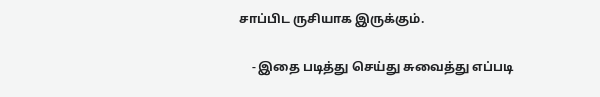சாப்பிட ருசியாக இருக்கும்.

    - இதை படித்து செய்து சுவைத்து எப்படி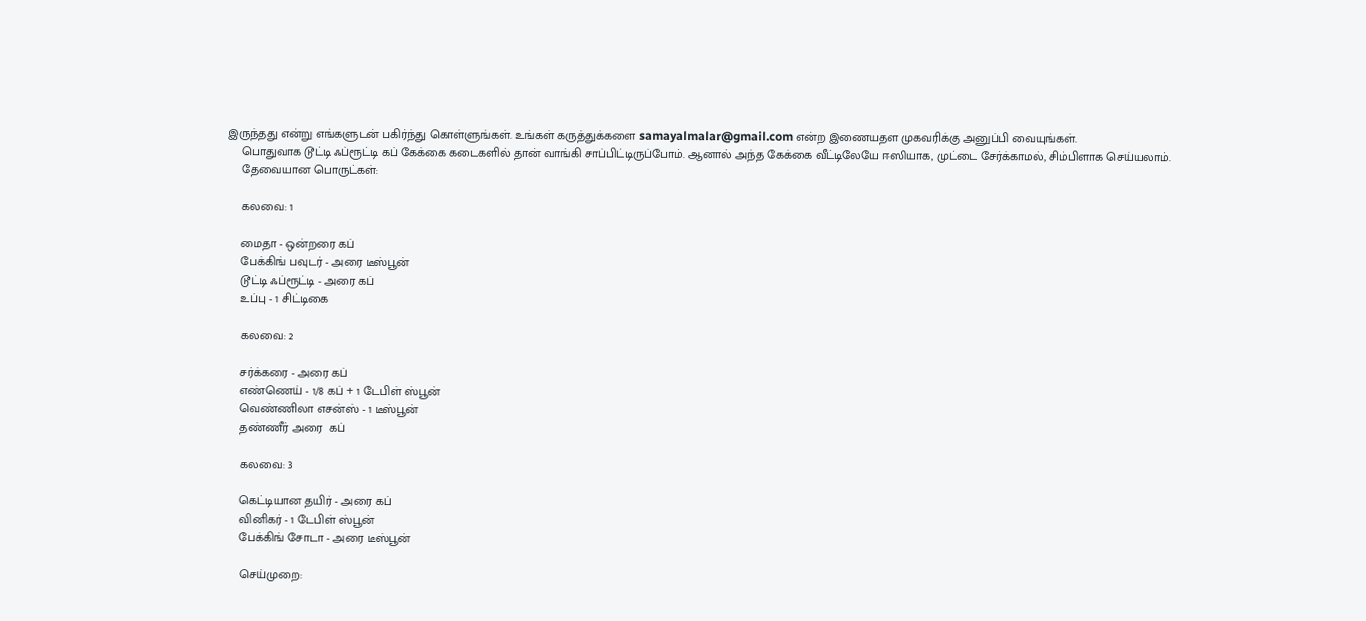இருந்தது என்று எங்களுடன் பகிர்ந்து கொள்ளுங்கள். உங்கள் கருத்துக்களை samayalmalar@gmail.com என்ற இணையதள முகவரிக்கு அனுப்பி வையுங்கள்.
    பொதுவாக டூட்டி ஃப்ரூட்டி கப் கேக்கை கடைகளில் தான் வாங்கி சாப்பிட்டிருப்போம். ஆனால் அந்த கேக்கை வீட்டிலேயே ஈஸியாக, முட்டை சேர்க்காமல், சிம்பிளாக செய்யலாம்.
    தேவையான பொருட்கள்:

    கலவை: 1

    மைதா - ஒன்றரை கப்
    பேக்கிங் பவுடர் - அரை டீஸ்பூன்
    டூட்டி ஃப்ரூட்டி - அரை கப்
    உப்பு - 1 சிட்டிகை

    கலவை: 2

    சர்க்கரை - அரை கப்
    எண்ணெய் - 1/8 கப் + 1 டேபிள் ஸ்பூன்
    வெண்ணிலா எசன்ஸ் - 1 டீஸ்பூன்
    தண்ணீர் அரை  கப்

    கலவை: 3

    கெட்டியான தயிர் - அரை கப்
    வினிகர் - 1 டேபிள் ஸ்பூன்
    பேக்கிங் சோடா - அரை டீஸ்பூன்

    செய்முறை: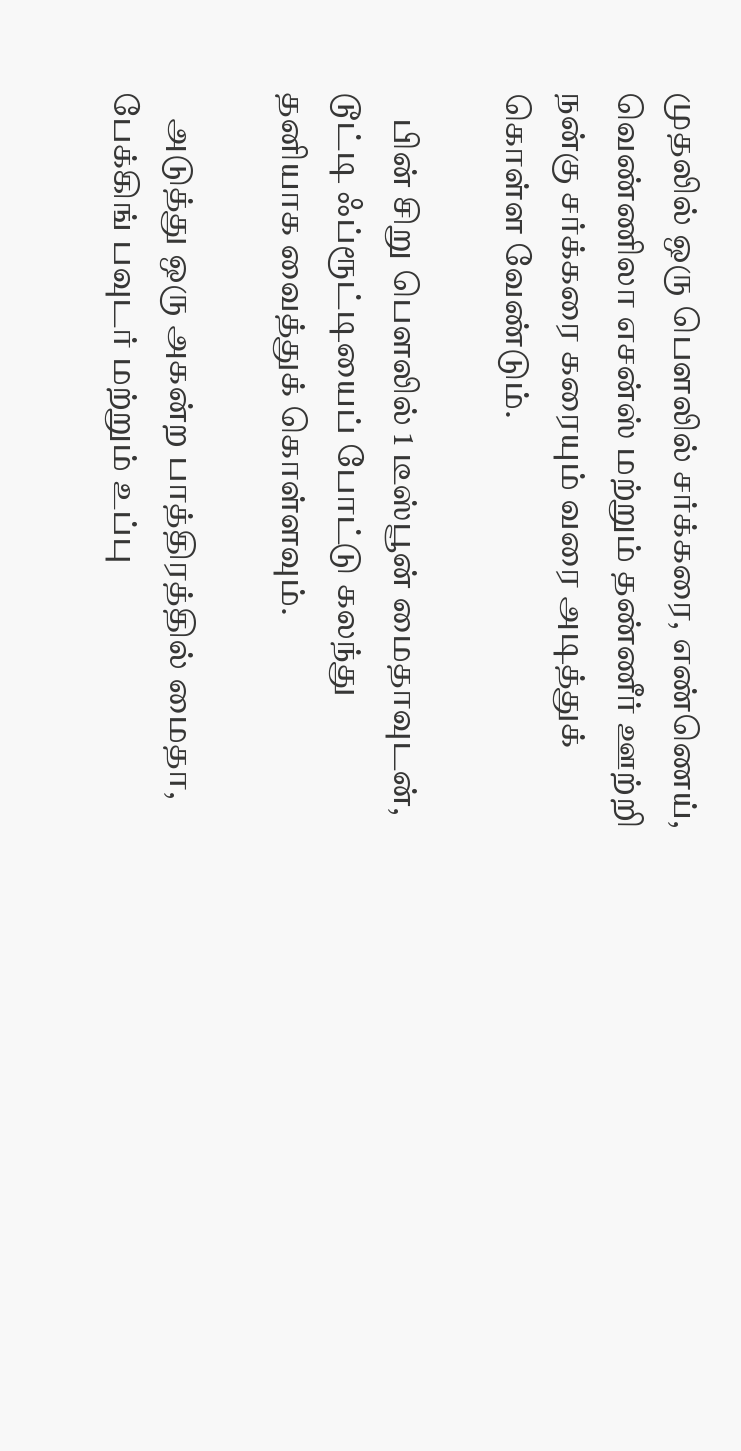முதலில் ஒரு பௌலில் சர்க்கரை, எண்ணெய், வெண்ணிலா எசன்ஸ் மற்றும் தண்ணீர் ஊற்றி நன்கு சர்க்கரை கரையும் வரை அடித்துக் கொள்ள வேண்டும்.

    பின் சிறு பௌலில் 1 டீஸ்பூன் மைதாவுடன், டூட்டி ஃப்ரூட்டியைப் போட்டு கலந்து தனியாக வைத்துக் கொள்ளவும்.

    அடுத்து ஒரு அகன்ற பாத்திரத்தில் மைதா, பேக்கிங் பவுடர் மற்றும் உப்பு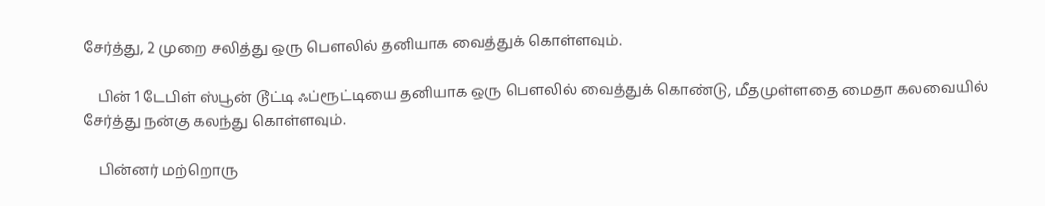சேர்த்து, 2 முறை சலித்து ஒரு பௌலில் தனியாக வைத்துக் கொள்ளவும்.

    பின் 1 டேபிள் ஸ்பூன் டூட்டி ஃப்ரூட்டியை தனியாக ஒரு பௌலில் வைத்துக் கொண்டு, மீதமுள்ளதை மைதா கலவையில் சேர்த்து நன்கு கலந்து கொள்ளவும்.

    பின்னர் மற்றொரு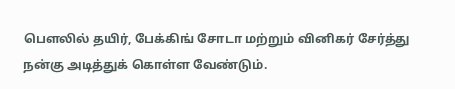பௌலில் தயிர், பேக்கிங் சோடா மற்றும் வினிகர் சேர்த்து நன்கு அடித்துக் கொள்ள வேண்டும்.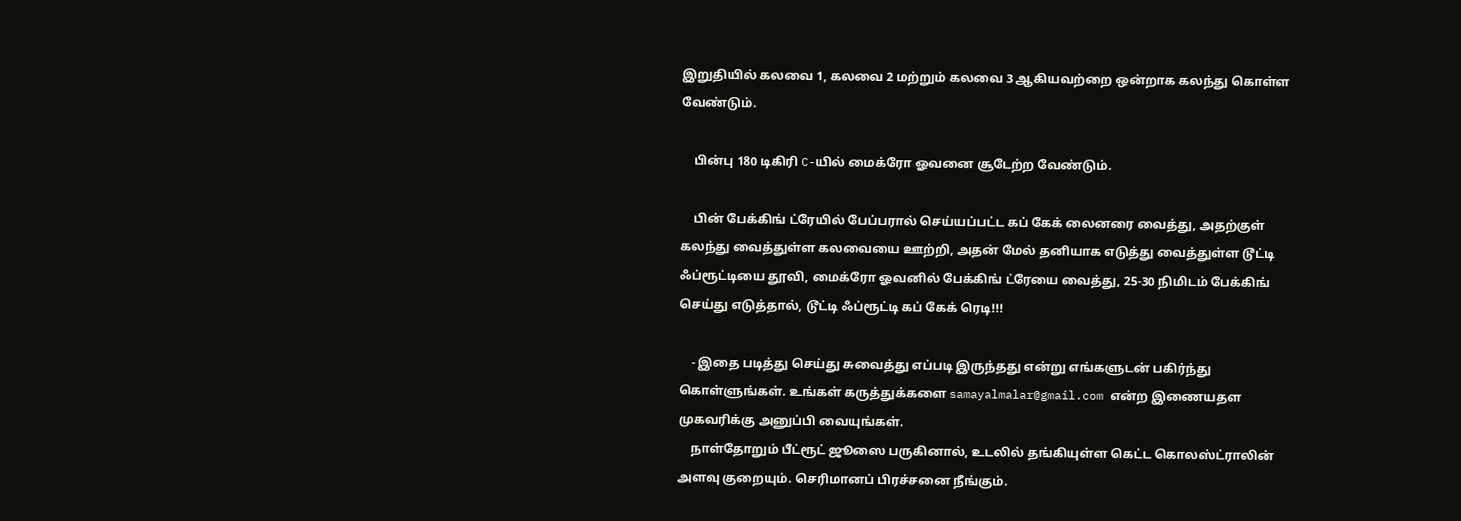இறுதியில் கலவை 1, கலவை 2 மற்றும் கலவை 3 ஆகியவற்றை ஒன்றாக கலந்து கொள்ள வேண்டும்.

    பின்பு 180 டிகிரி C-யில் மைக்ரோ ஓவனை சூடேற்ற வேண்டும்.

    பின் பேக்கிங் ட்ரேயில் பேப்பரால் செய்யப்பட்ட கப் கேக் லைனரை வைத்து, அதற்குள் கலந்து வைத்துள்ள கலவையை ஊற்றி, அதன் மேல் தனியாக எடுத்து வைத்துள்ள டூட்டி ஃப்ரூட்டியை தூவி, மைக்ரோ ஓவனில் பேக்கிங் ட்ரேயை வைத்து, 25-30 நிமிடம் பேக்கிங் செய்து எடுத்தால், டூட்டி ஃப்ரூட்டி கப் கேக் ரெடி!!!

    - இதை படித்து செய்து சுவைத்து எப்படி இருந்தது என்று எங்களுடன் பகிர்ந்து கொள்ளுங்கள். உங்கள் கருத்துக்களை samayalmalar@gmail.com என்ற இணையதள முகவரிக்கு அனுப்பி வையுங்கள்.
    நாள்தோறும் பீட்ரூட் ஜூஸை பருகினால், உடலில் தங்கியுள்ள கெட்ட கொலஸ்ட்ராலின் அளவு குறையும். செரிமானப் பிரச்சனை நீங்கும்.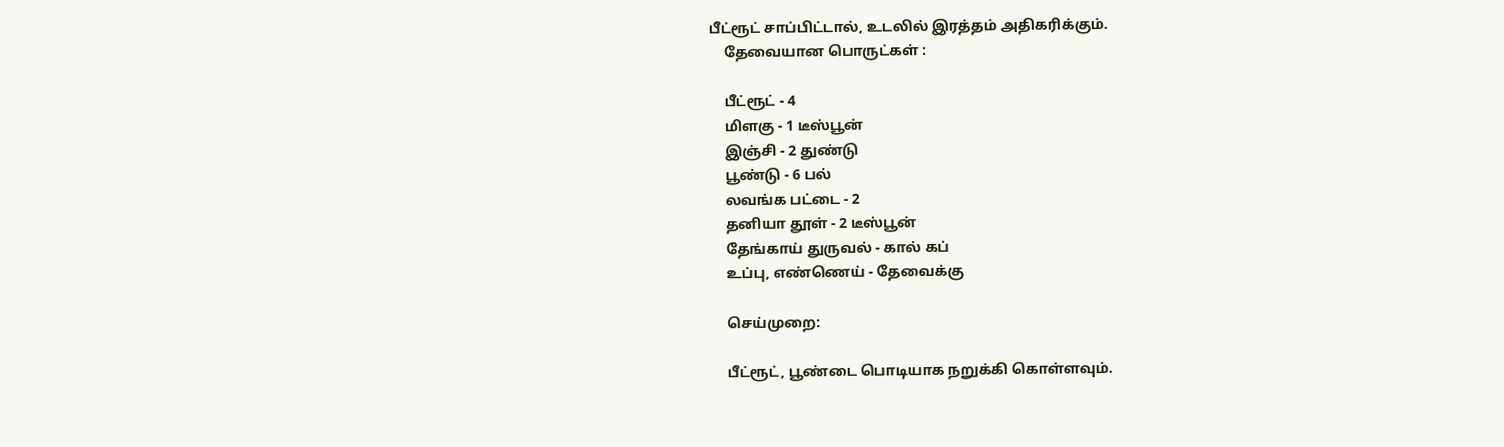பீட்ரூட் சாப்பிட்டால், உடலில் இரத்தம் அதிகரிக்கும்.
    தேவையான பொருட்கள் :

    பீட்ரூட் - 4
    மிளகு - 1 டீஸ்பூன்
    இஞ்சி - 2 துண்டு
    பூண்டு - 6 பல்
    லவங்க பட்டை - 2
    தனியா தூள் - 2 டீஸ்பூன்
    தேங்காய் துருவல் - கால் கப்
    உப்பு, எண்ணெய் - தேவைக்கு

    செய்முறை:

    பீட்ரூட், பூண்டை பொடியாக நறுக்கி கொள்ளவும்.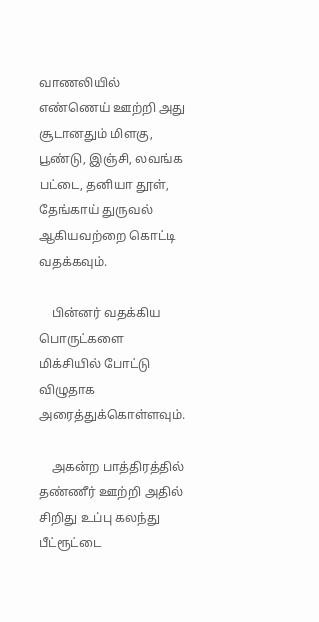வாணலியில் எண்ணெய் ஊற்றி அது சூடானதும் மிளகு, பூண்டு, இஞ்சி, லவங்க பட்டை, தனியா தூள், தேங்காய் துருவல் ஆகியவற்றை கொட்டி வதக்கவும்.

    பின்னர் வதக்கிய பொருட்களை மிக்சியில் போட்டு விழுதாக அரைத்துக்கொள்ளவும்.

    அகன்ற பாத்திரத்தில் தண்ணீர் ஊற்றி அதில் சிறிது உப்பு கலந்து பீட்ரூட்டை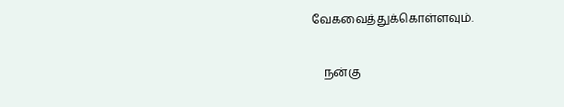வேகவைத்துக்கொள்ளவும்.

    நன்கு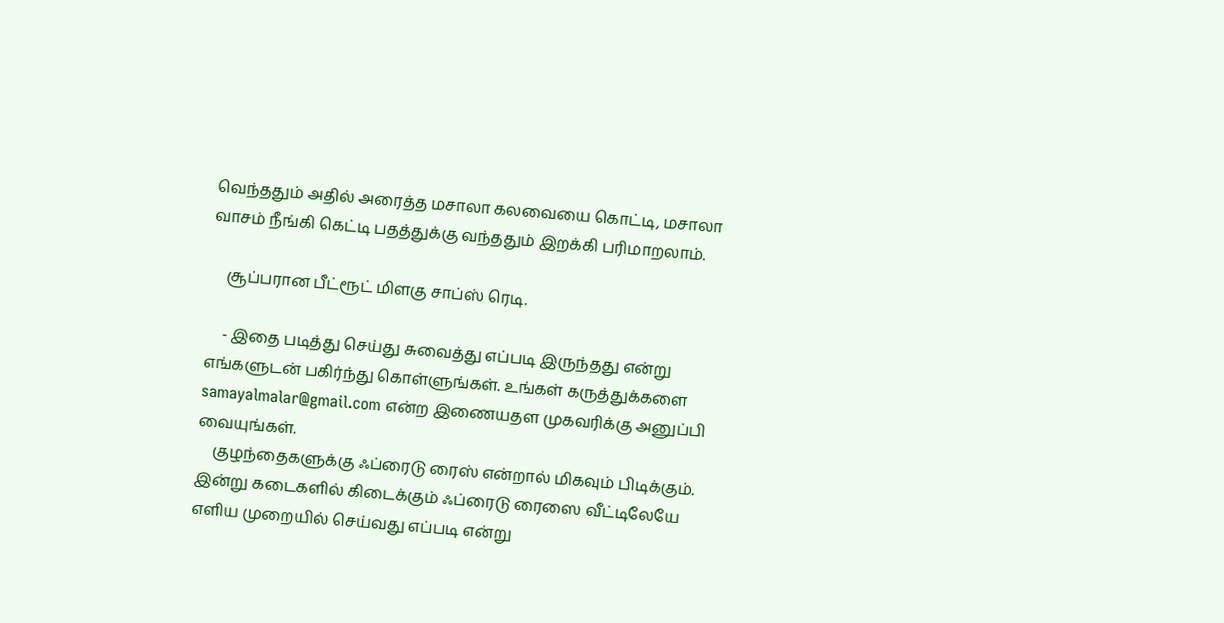வெந்ததும் அதில் அரைத்த மசாலா கலவையை கொட்டி, மசாலா வாசம் நீங்கி கெட்டி பதத்துக்கு வந்ததும் இறக்கி பரிமாறலாம்.

    சூப்பரான பீட்ரூட் மிளகு சாப்ஸ் ரெடி.

    - இதை படித்து செய்து சுவைத்து எப்படி இருந்தது என்று எங்களுடன் பகிர்ந்து கொள்ளுங்கள். உங்கள் கருத்துக்களை samayalmalar@gmail.com என்ற இணையதள முகவரிக்கு அனுப்பி வையுங்கள்.
    குழந்தைகளுக்கு ஃப்ரைடு ரைஸ் என்றால் மிகவும் பிடிக்கும். இன்று கடைகளில் கிடைக்கும் ஃப்ரைடு ரைஸை வீட்டிலேயே எளிய முறையில் செய்வது எப்படி என்று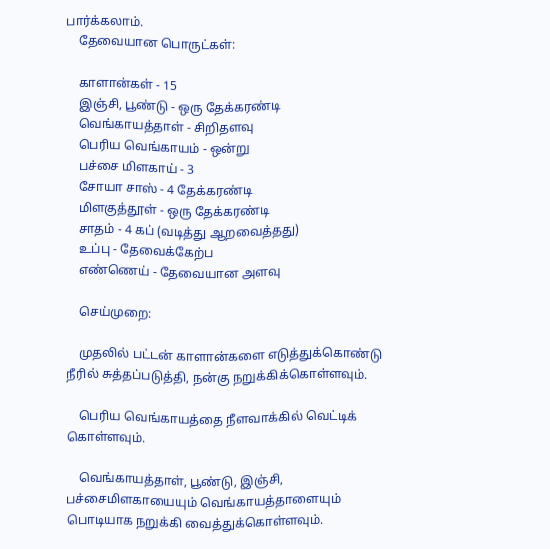பார்க்கலாம்.
    தேவையான பொருட்கள்:

    காளான்கள் - 15
    இஞ்சி, பூண்டு - ஒரு தேக்க‌ர‌ண்டி
    வெங்காய‌த்தாள் - சிறிதளவு
    பெரிய வெங்காயம் - ஒன்று
    ப‌ச்சை மிள‌காய் - 3
    சோயா சாஸ் - 4 தேக்கரண்டி
    மிள‌குத்தூள் - ஒரு தேக்க‌ர‌ண்டி
    சாத‌ம் - 4 கப் (வ‌டித்து ஆறவைத்தது)
    உப்பு - தேவைக்கேற்ப
    எண்ணெய் - தேவையான அளவு

    செய்முறை:

    முத‌லில் பட்டன் காளான்களை எடுத்துக்கொண்டு நீரில் சுத்தப்படுத்தி, நன்கு நறுக்கிக்கொள்ளவும்.

    பெரிய வெங்காயத்தை நீளவாக்கில் வெட்டிக் கொள்ளவும்.

    வெங்காயத்தாள், பூண்டு, இஞ்சி, பச்சைமிளகாயையும் வெங்காயத்தாளையும் பொடியாக நறுக்கி வைத்துக்கொள்ளவும்.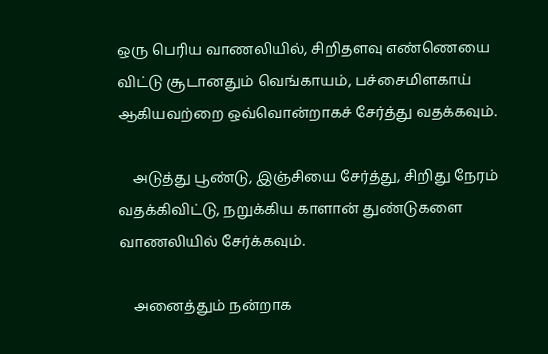ஒரு பெரிய வாணலியில், சிறிதளவு எண்ணெயை விட்டு சூடானதும் வெங்காய‌ம், பச்சைமிளகாய் ஆகியவற்றை ஒவ்வொன்றாகச் சேர்த்து வ‌த‌க்க‌வும்.

    அடுத்து பூண்டு, இஞ்சியை சேர்த்து, சிறிது நேர‌ம் வத‌க்கிவிட்டு, நறுக்கிய காளான் துண்டுகளை வாணலியில் சேர்க்கவும்.

    அனைத்தும் நன்றாக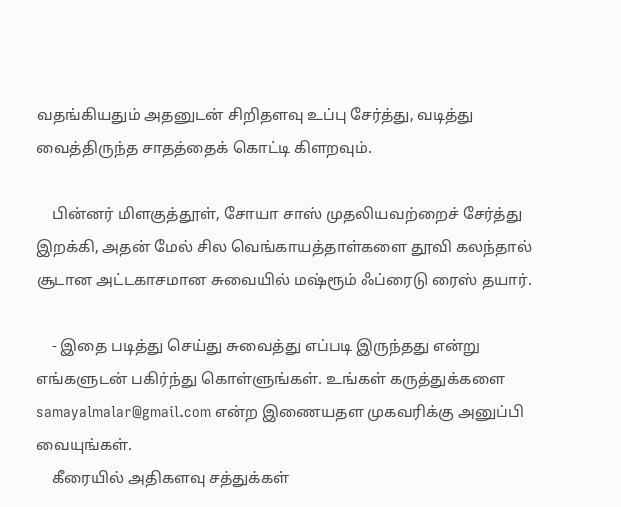வதங்கியதும் அதனுடன் சிறிதளவு உப்பு சேர்த்து, வடித்து வைத்திருந்த சாதத்தைக் கொட்டி கிளறவும்.

    பின்னர் மிளகுத்தூள், சோயா சாஸ் முதலியவற்றைச் சேர்த்து இறக்கி, அதன் மேல் சில வெங்காயத்தாள்களை தூவி கலந்தால் சூடான அட்டகாசமான சுவையில் மஷ்ரூம் ஃப்ரைடு ரைஸ் தயார்.

    - இதை படித்து செய்து சுவைத்து எப்படி இருந்தது என்று எங்களுடன் பகிர்ந்து கொள்ளுங்கள். உங்கள் கருத்துக்களை samayalmalar@gmail.com என்ற இணையதள முகவரிக்கு அனுப்பி வையுங்கள்.
    கீரையில் அதிகளவு சத்துக்கள்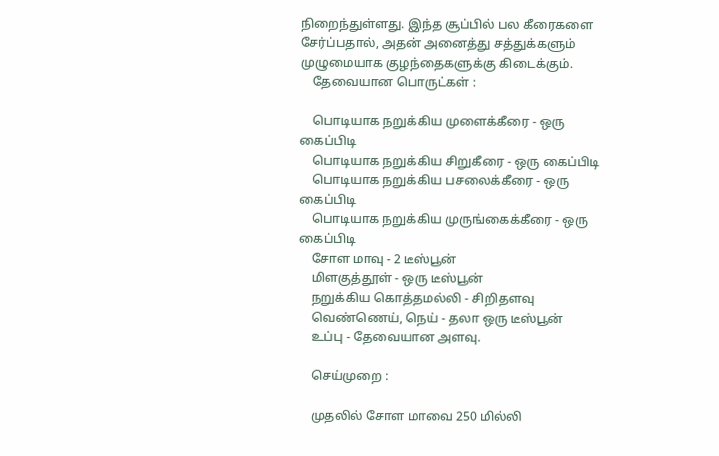நிறைந்துள்ளது. இந்த சூப்பில் பல கீரைகளை சேர்ப்பதால், அதன் அனைத்து சத்துக்களும் முழுமையாக குழந்தைகளுக்கு கிடைக்கும்.
    தேவையான பொருட்கள் :

    பொடியாக நறுக்கிய முளைக்கீரை - ஒரு கைப்பிடி
    பொடியாக நறுக்கிய சிறுகீரை - ஒரு கைப்பிடி
    பொடியாக நறுக்கிய பசலைக்கீரை - ஒரு கைப்பிடி
    பொடியாக நறுக்கிய முருங்கைக்கீரை - ஒரு கைப்பிடி
    சோள மாவு - 2 டீஸ்பூன்
    மிளகுத்தூள் - ஒரு டீஸ்பூன்
    நறுக்கிய கொத்தமல்லி - சிறிதளவு
    வெண்ணெய், நெய் - தலா ஒரு டீஸ்பூன்
    உப்பு - தேவையான அளவு.

    செய்முறை :

    முதலில் சோள மாவை 250 மில்லி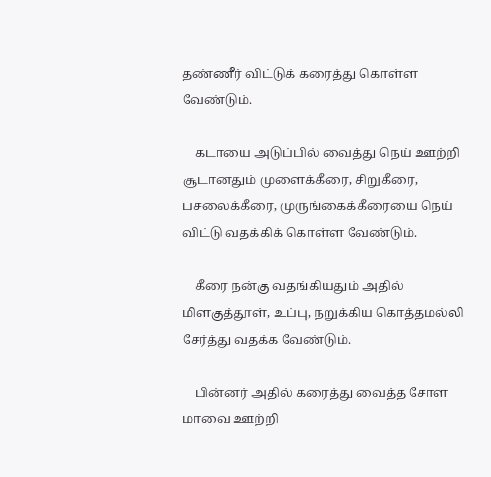தண்ணீர் விட்டுக் கரைத்து கொள்ள வேண்டும்.

    கடாயை அடுப்பில் வைத்து நெய் ஊற்றி சூடானதும் முளைக்கீரை, சிறுகீரை, பசலைக்கீரை, முருங்கைக்கீரையை நெய் விட்டு வதக்கிக் கொள்ள வேண்டும்.

    கீரை நன்கு வதங்கியதும் அதில் மிளகுத்தூள், உப்பு, நறுக்கிய கொத்தமல்லி சேர்த்து வதக்க வேண்டும்.

    பின்னர் அதில் கரைத்து வைத்த சோள மாவை ஊற்றி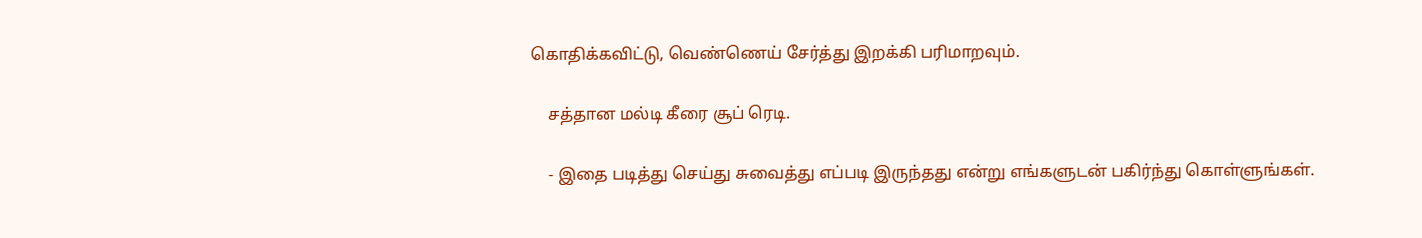கொதிக்கவிட்டு, வெண்ணெய் சேர்த்து இறக்கி பரிமாறவும்.

    சத்தான மல்டி கீரை சூப் ரெடி.

    - இதை படித்து செய்து சுவைத்து எப்படி இருந்தது என்று எங்களுடன் பகிர்ந்து கொள்ளுங்கள்.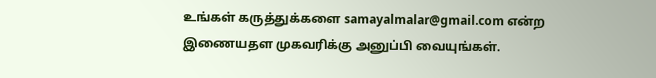உங்கள் கருத்துக்களை samayalmalar@gmail.com என்ற இணையதள முகவரிக்கு அனுப்பி வையுங்கள்.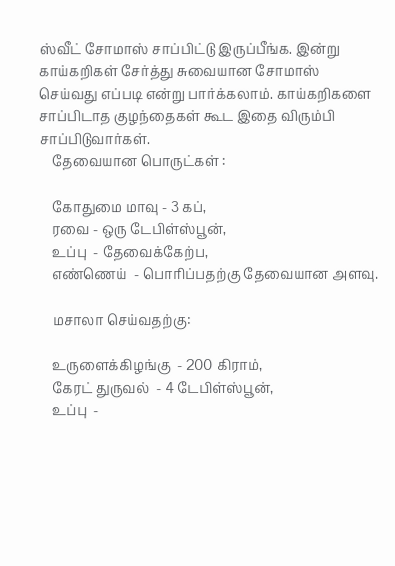ஸ்வீட் சோமாஸ் சாப்பிட்டு இருப்பீங்க. இன்று காய்கறிகள் சேர்த்து சுவையான சோமாஸ் செய்வது எப்படி என்று பார்க்கலாம். காய்கறிகளை சாப்பிடாத குழந்தைகள் கூட இதை விரும்பி சாப்பிடுவார்கள்.
    தேவையான பொருட்கள் :

    கோதுமை மாவு - 3 கப்,
    ரவை - ஒரு டேபிள்ஸ்பூன்,
    உப்பு  - தேவைக்கேற்ப,
    எண்ணெய்  - பொரிப்பதற்கு தேவையான அளவு.

    மசாலா செய்வதற்கு:

    உருளைக்கிழங்கு  - 200 கிராம்,
    கேரட் துருவல்  - 4 டேபிள்ஸ்பூன்,
    உப்பு  -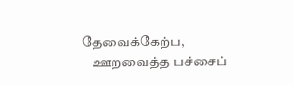தேவைக்கேற்ப,
    ஊறவைத்த பச்சைப்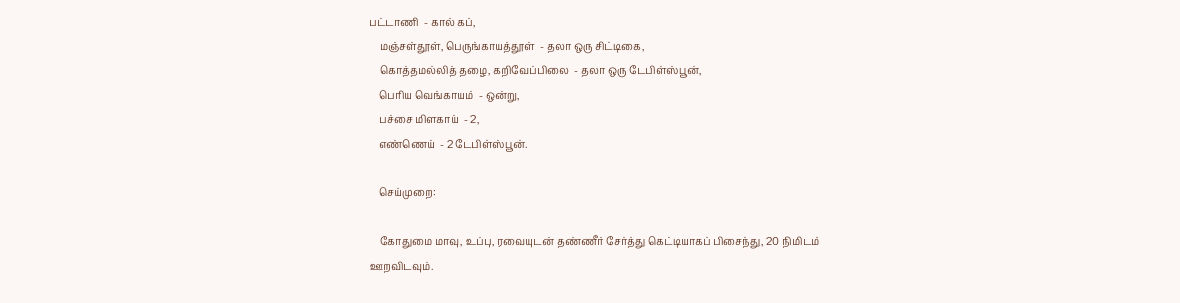பட்டாணி  - கால் கப்,
    மஞ்சள்தூள், பெருங்காயத்தூள்  - தலா ஒரு சிட்டிகை,
    கொத்தமல்லித் தழை, கறிவேப்பிலை  - தலா ஒரு டேபிள்ஸ்பூன்,
    பெரிய வெங்காயம்  - ஒன்று,
    பச்சை மிளகாய்  - 2,
    எண்ணெய்  - 2 டேபிள்ஸ்பூன்.

    செய்முறை:

    கோதுமை மாவு, உப்பு, ரவையுடன் தண்ணீர் சேர்த்து கெட்டியாகப் பிசைந்து, 20 நிமிடம் ஊறவிடவும்.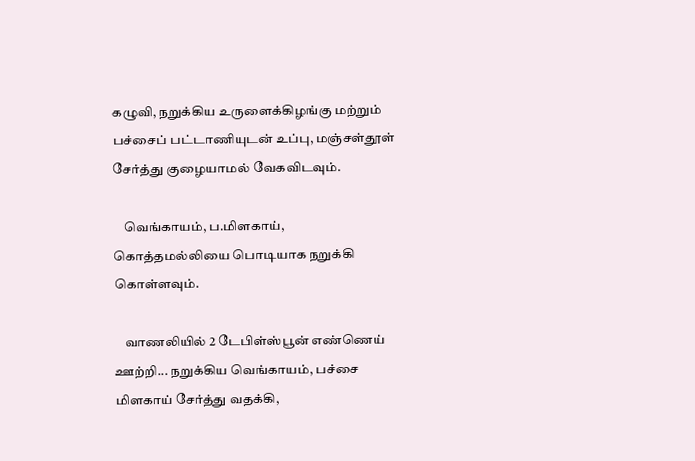கழுவி, நறுக்கிய உருளைக்கிழங்கு மற்றும் பச்சைப் பட்டாணியுடன் உப்பு, மஞ்சள்தூள் சேர்த்து குழையாமல் வேகவிடவும்.

    வெங்காயம், ப.மிளகாய், கொத்தமல்லியை பொடியாக நறுக்கி கொள்ளவும்.

    வாணலியில் 2 டேபிள்ஸ்பூன் எண்ணெய் ஊற்றி... நறுக்கிய வெங்காயம், பச்சை மிளகாய் சேர்த்து வதக்கி,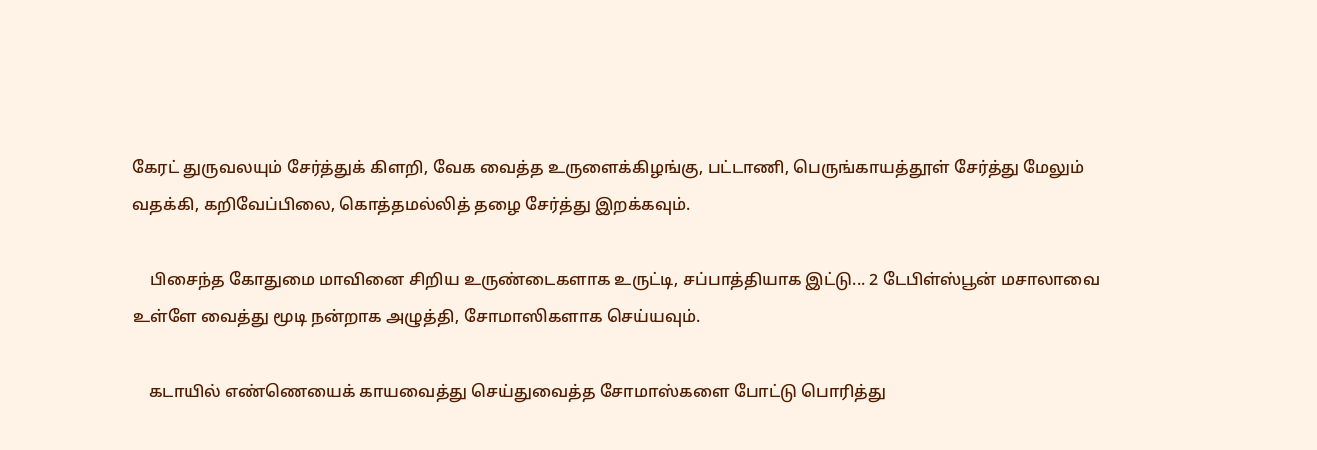கேரட் துருவலயும் சேர்த்துக் கிளறி, வேக வைத்த உருளைக்கிழங்கு, பட்டாணி, பெருங்காயத்தூள் சேர்த்து மேலும் வதக்கி, கறிவேப்பிலை, கொத்தமல்லித் தழை சேர்த்து இறக்கவும்.

    பிசைந்த கோதுமை மாவினை சிறிய உருண்டைகளாக உருட்டி, சப்பாத்தியாக இட்டு... 2 டேபிள்ஸ்பூன் மசாலாவை உள்ளே வைத்து மூடி நன்றாக அழுத்தி, சோமாஸிகளாக செய்யவும்.

    கடாயில் எண்ணெயைக் காயவைத்து செய்துவைத்த சோமாஸ்களை போட்டு பொரித்து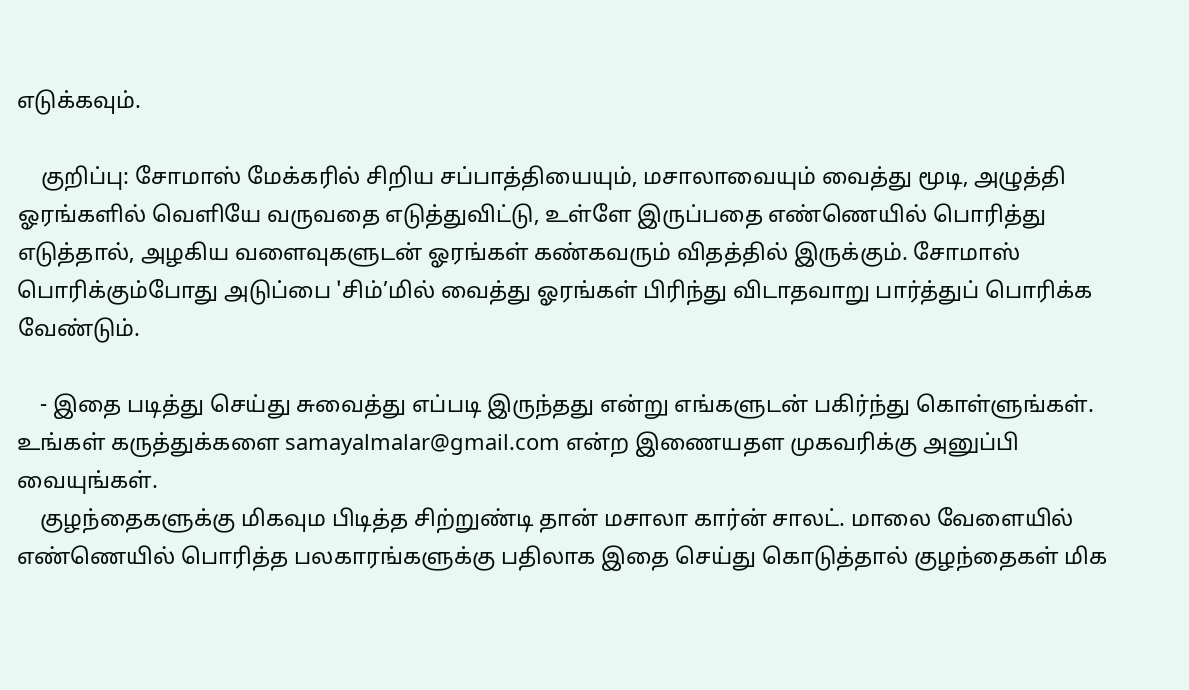எடுக்கவும்.

    குறிப்பு: சோமாஸ் மேக்கரில் சிறிய சப்பாத்தியையும், மசாலாவையும் வைத்து மூடி, அழுத்தி ஓரங்களில் வெளியே வருவதை எடுத்துவிட்டு, உள்ளே இருப்பதை எண்ணெயில் பொரித்து எடுத்தால், அழகிய வளைவுகளுடன் ஓரங்கள் கண்கவரும் விதத்தில் இருக்கும். சோமாஸ் பொரிக்கும்போது அடுப்பை 'சிம்’மில் வைத்து ஓரங்கள் பிரிந்து விடாதவாறு பார்த்துப் பொரிக்க வேண்டும்.

    - இதை படித்து செய்து சுவைத்து எப்படி இருந்தது என்று எங்களுடன் பகிர்ந்து கொள்ளுங்கள். உங்கள் கருத்துக்களை samayalmalar@gmail.com என்ற இணையதள முகவரிக்கு அனுப்பி வையுங்கள்.
    குழந்தைகளுக்கு மிகவும பிடித்த சிற்றுண்டி தான் மசாலா கார்ன் சாலட். மாலை வேளையில் எண்ணெயில் பொரித்த பலகாரங்களுக்கு பதிலாக இதை செய்து கொடுத்தால் குழந்தைகள் மிக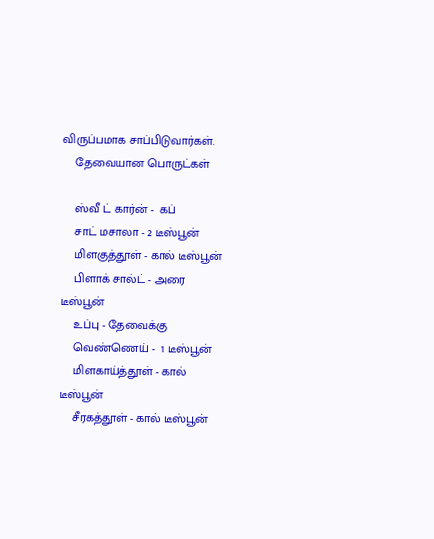விருப்பமாக சாப்பிடுவார்கள்.
    தேவையான பொருட்கள்

    ஸ்வீ ட் கார்ன் -  கப்
    சாட் மசாலா - 2 டீஸ்பூன்
    மிளகுத்தூள் - கால் டீஸ்பூன்
    பிளாக் சால்ட் - அரை டீஸ்பூன்
    உப்பு - தேவைக்கு
    வெண்ணெய் -  1 டீஸ்பூன்
    மிளகாய்த்தூள் - கால் டீஸ்பூன்
    சீரகத்தூள் - கால் டீஸ்பூன்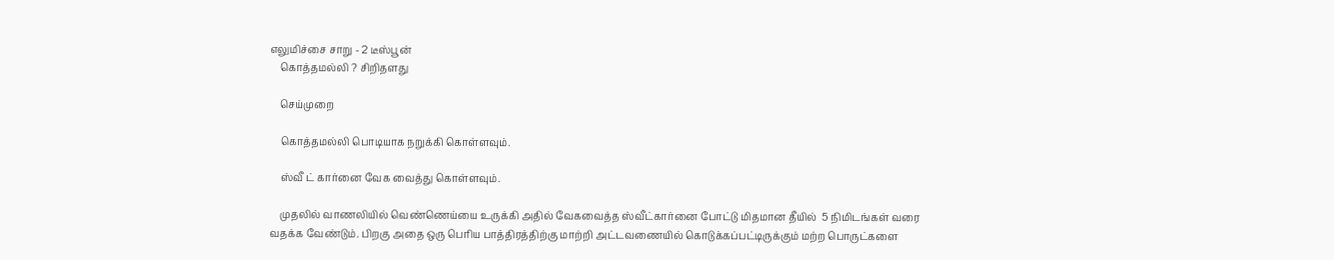எலுமிச்சை சாறு - 2 டீஸ்பூன்
    கொத்தமல்லி ? சிறிதளது

    செய்முறை

    கொத்தமல்லி பொடியாக நறுக்கி கொள்ளவும்.

    ஸ்வீ ட் கார்னை வேக வைத்து கொள்ளவும்.

    முதலில் வாணலியில் வெண்ணெய்யை உருக்கி அதில் வேகவைத்த ஸ்வீட்கார்னை போட்டு மிதமான தீயில்  5 நிமிடங்கள் வரை வதக்க வேண்டும். பிறகு அதை ஒரு பெரிய பாத்திரத்திற்கு மாற்றி அட்டவணையில் கொடுக்கப்பட்டிருக்கும் மற்ற பொருட்களை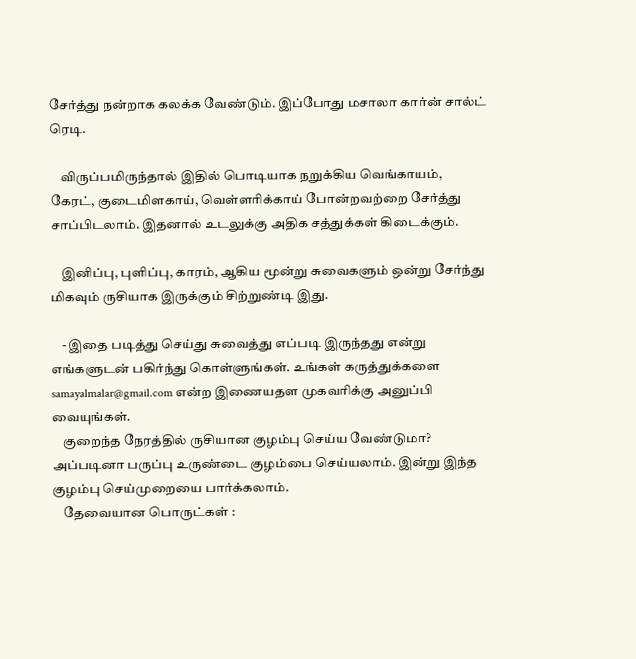சேர்த்து நன்றாக கலக்க வேண்டும். இப்போது மசாலா கார்ன் சால்ட் ரெடி.

    விருப்பமிருந்தால் இதில் பொடியாக நறுக்கிய வெங்காயம், கேரட், குடைமிளகாய், வெள்ளரிக்காய் போன்றவற்றை சேர்த்து சாப்பிடலாம். இதனால் உடலுக்கு அதிக சத்துக்கள் கிடைக்கும்.

    இனிப்பு, புளிப்பு, காரம், ஆகிய மூன்று சுவைகளும் ஒன்று சேர்ந்து மிகவும் ருசியாக இருக்கும் சிற்றுண்டி இது.

    - இதை படித்து செய்து சுவைத்து எப்படி இருந்தது என்று எங்களுடன் பகிர்ந்து கொள்ளுங்கள். உங்கள் கருத்துக்களை samayalmalar@gmail.com என்ற இணையதள முகவரிக்கு அனுப்பி வையுங்கள்.
    குறைந்த நேரத்தில் ருசியான குழம்பு செய்ய வேண்டுமா? அப்படினா பருப்பு உருண்டை குழம்பை செய்யலாம். இன்று இந்த குழம்பு செய்முறையை பார்க்கலாம்.
    தேவையான பொருட்கள் :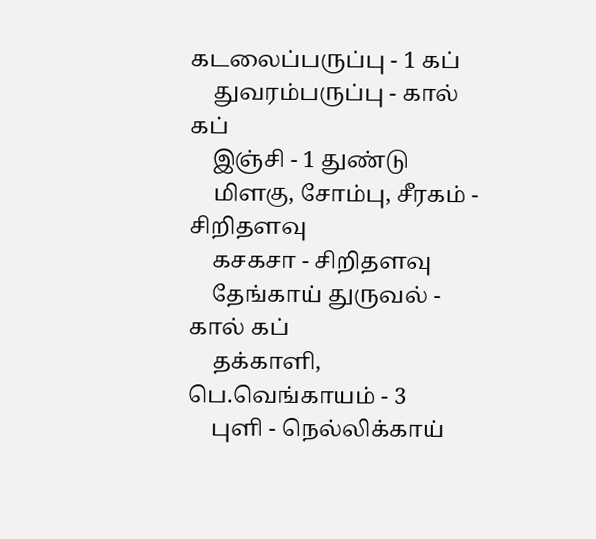கடலைப்பருப்பு - 1 கப்
    துவரம்பருப்பு - கால் கப்
    இஞ்சி - 1 துண்டு
    மிளகு, சோம்பு, சீரகம் - சிறிதளவு
    கசகசா - சிறிதளவு
    தேங்காய் துருவல் - கால் கப்
    தக்காளி, பெ.வெங்காயம் - 3
    புளி - நெல்லிக்காய்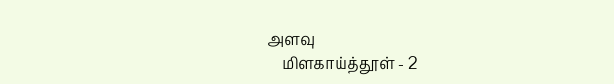அளவு
    மிளகாய்த்தூள் - 2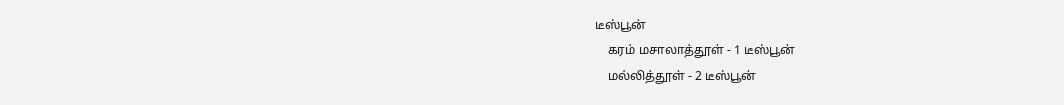டீஸ்பூன்
    கரம் மசாலாத்தூள் - 1 டீஸ்பூன்
    மல்லித்தூள் - 2 டீஸ்பூன்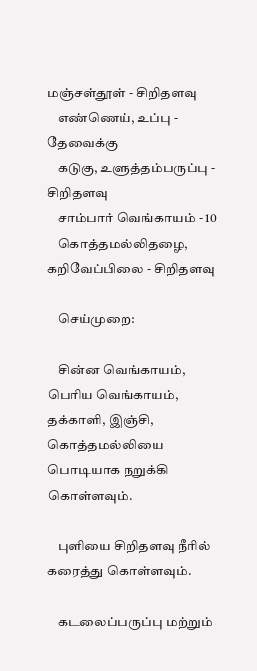மஞ்சள்தூள் - சிறிதளவு
    எண்ணெய், உப்பு - தேவைக்கு
    கடுகு, உளுத்தம்பருப்பு - சிறிதளவு
    சாம்பார் வெங்காயம் - 10
    கொத்தமல்லிதழை, கறிவேப்பிலை - சிறிதளவு

    செய்முறை:

    சின்ன வெங்காயம், பெரிய வெங்காயம், தக்காளி, இஞ்சி, கொத்தமல்லியை பொடியாக நறுக்கி கொள்ளவும்.

    புளியை சிறிதளவு நீரில் கரைத்து கொள்ளவும்.

    கடலைப்பருப்பு மற்றும்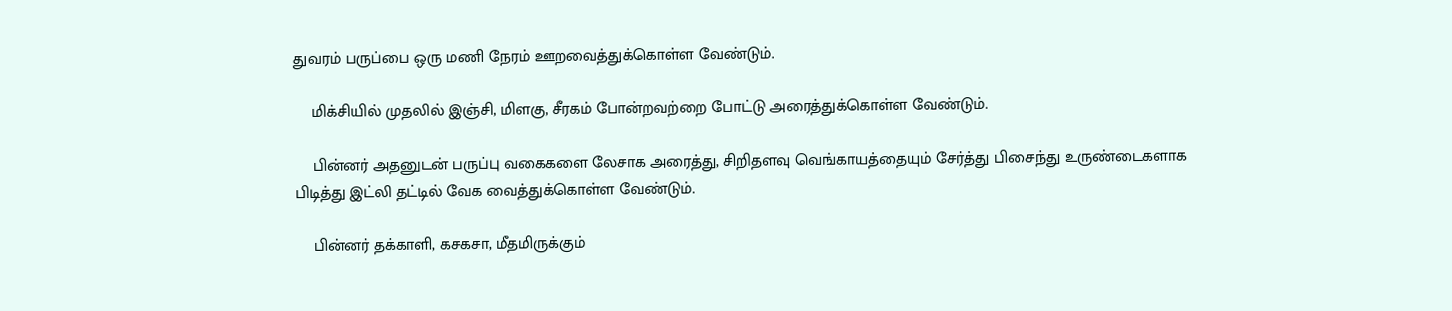துவரம் பருப்பை ஒரு மணி நேரம் ஊறவைத்துக்கொள்ள வேண்டும்.

    மிக்சியில் முதலில் இஞ்சி, மிளகு, சீரகம் போன்றவற்றை போட்டு அரைத்துக்கொள்ள வேண்டும்.

    பின்னர் அதனுடன் பருப்பு வகைகளை லேசாக அரைத்து, சிறிதளவு வெங்காயத்தையும் சேர்த்து பிசைந்து உருண்டைகளாக பிடித்து இட்லி தட்டில் வேக வைத்துக்கொள்ள வேண்டும்.

    பின்னர் தக்காளி, கசகசா, மீதமிருக்கும்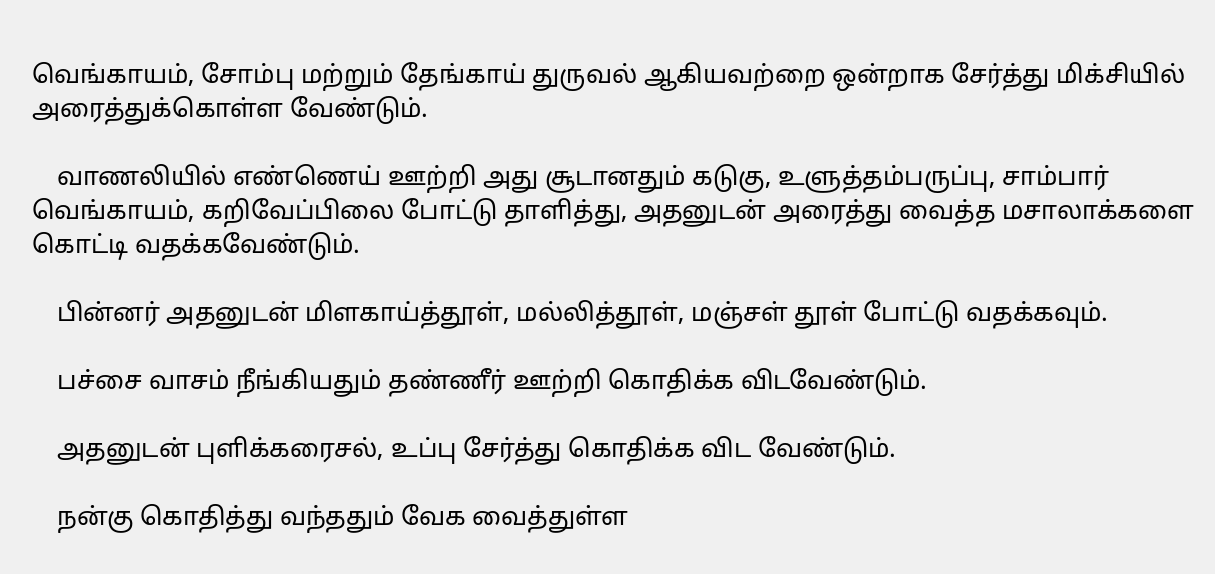வெங்காயம், சோம்பு மற்றும் தேங்காய் துருவல் ஆகியவற்றை ஒன்றாக சேர்த்து மிக்சியில் அரைத்துக்கொள்ள வேண்டும்.

    வாணலியில் எண்ணெய் ஊற்றி அது சூடானதும் கடுகு, உளுத்தம்பருப்பு, சாம்பார் வெங்காயம், கறிவேப்பிலை போட்டு தாளித்து, அதனுடன் அரைத்து வைத்த மசாலாக்களை கொட்டி வதக்கவேண்டும்.

    பின்னர் அதனுடன் மிளகாய்த்தூள், மல்லித்தூள், மஞ்சள் தூள் போட்டு வதக்கவும்.

    பச்சை வாசம் நீங்கியதும் தண்ணீர் ஊற்றி கொதிக்க விடவேண்டும்.

    அதனுடன் புளிக்கரைசல், உப்பு சேர்த்து கொதிக்க விட வேண்டும்.

    நன்கு கொதித்து வந்ததும் வேக வைத்துள்ள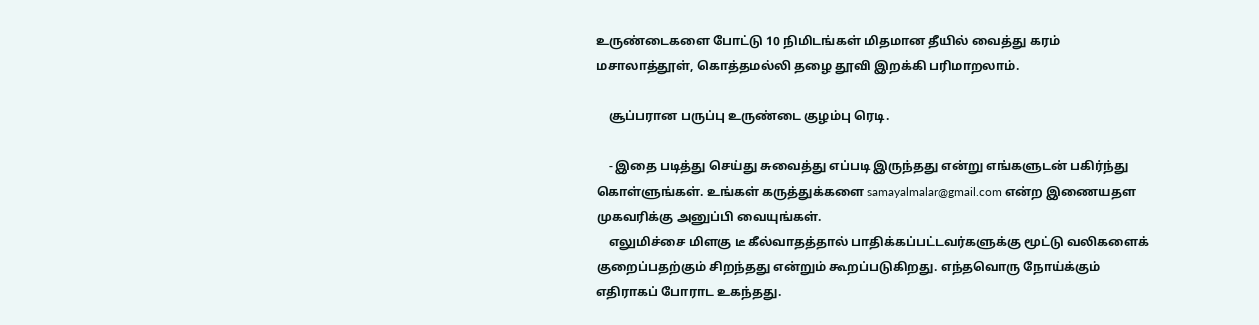உருண்டைகளை போட்டு 10 நிமிடங்கள் மிதமான தீயில் வைத்து கரம் மசாலாத்தூள், கொத்தமல்லி தழை தூவி இறக்கி பரிமாறலாம்.

    சூப்பரான பருப்பு உருண்டை குழம்பு ரெடி.

    - இதை படித்து செய்து சுவைத்து எப்படி இருந்தது என்று எங்களுடன் பகிர்ந்து கொள்ளுங்கள். உங்கள் கருத்துக்களை samayalmalar@gmail.com என்ற இணையதள முகவரிக்கு அனுப்பி வையுங்கள்.
    எலுமிச்சை மிளகு டீ கீல்வாதத்தால் பாதிக்கப்பட்டவர்களுக்கு மூட்டு வலிகளைக் குறைப்பதற்கும் சிறந்தது என்றும் கூறப்படுகிறது. எந்தவொரு நோய்க்கும் எதிராகப் போராட உகந்தது.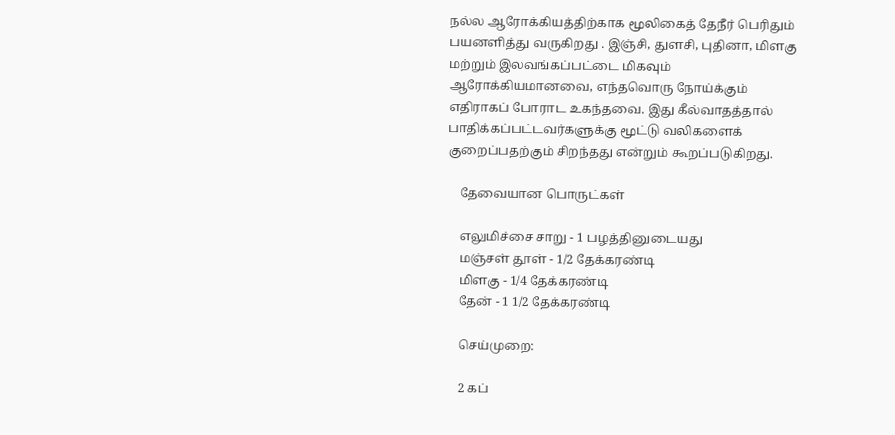நல்ல ஆரோக்கியத்திற்காக மூலிகைத் தேநீர் பெரிதும் பயனளித்து வருகிறது . இஞ்சி, துளசி, புதினா, மிளகு மற்றும் இலவங்கப்பட்டை மிகவும் ஆரோக்கியமானவை, எந்தவொரு நோய்க்கும் எதிராகப் போராட உகந்தவை. இது கீல்வாதத்தால் பாதிக்கப்பட்டவர்களுக்கு மூட்டு வலிகளைக் குறைப்பதற்கும் சிறந்தது என்றும் கூறப்படுகிறது.

    தேவையான பொருட்கள்

    எலுமிச்சை சாறு - 1 பழத்தினுடையது
    மஞ்சள் தூள் - 1/2 தேக்கரண்டி
    மிளகு - 1/4 தேக்கரண்டி
    தேன் - 1 1/2 தேக்கரண்டி

    செய்முறை:

    2 கப்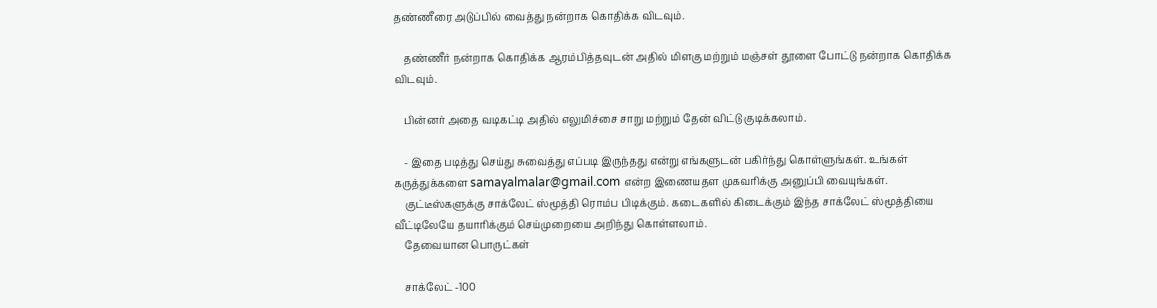தண்ணீரை அடுப்பில் வைத்து நன்றாக கொதிக்க விடவும்.

    தண்ணீர் நன்றாக கொதிக்க ஆரம்பித்தவுடன் அதில் மிளகு மற்றும் மஞ்சள் தூளை போட்டு நன்றாக கொதிக்க விடவும்.

    பின்னர் அதை வடிகட்டி அதில் எலுமிச்சை சாறு மற்றும் தேன் விட்டு குடிக்கலாம்.

    - இதை படித்து செய்து சுவைத்து எப்படி இருந்தது என்று எங்களுடன் பகிர்ந்து கொள்ளுங்கள். உங்கள் கருத்துக்களை samayalmalar@gmail.com என்ற இணையதள முகவரிக்கு அனுப்பி வையுங்கள்.
    குட்டீஸ்களுக்கு சாக்லேட் ஸ்மூத்தி ரொம்ப பிடிக்கும். கடைகளில் கிடைக்கும் இந்த சாக்லேட் ஸ்மூத்தியை வீட்டிலேயே தயாரிக்கும் செய்முறையை அறிந்து கொள்ளலாம்.
    தேவையான பொருட்கள்

    சாக்லேட் -100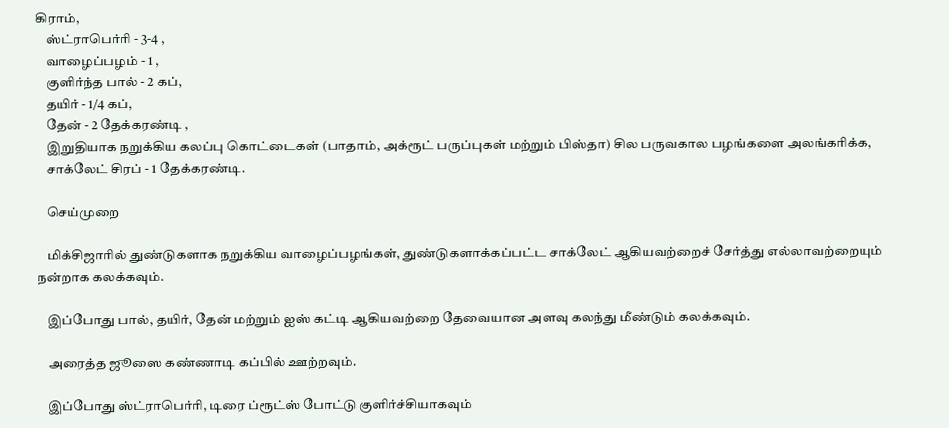கிராம்,
    ஸ்ட்ராபெர்ரி - 3-4 ,
    வாழைப்பழம் - 1 ,
    குளிர்ந்த பால் - 2 கப்,
    தயிர் - 1/4 கப்,
    தேன் - 2 தேக்கரண்டி ,
    இறுதியாக நறுக்கிய கலப்பு கொட்டைகள் (பாதாம், அக்ரூட் பருப்புகள் மற்றும் பிஸ்தா) சில பருவகால பழங்களை அலங்கரிக்க,
    சாக்லேட் சிரப் - 1 தேக்கரண்டி.

    செய்முறை

    மிக்சிஜாரில் துண்டுகளாக நறுக்கிய வாழைப்பழங்கள், துண்டுகளாக்கப்பட்ட சாக்லேட் ஆகியவற்றைச் சேர்த்து எல்லாவற்றையும் நன்றாக கலக்கவும்.

    இப்போது பால், தயிர், தேன் மற்றும் ஐஸ் கட்டி ஆகியவற்றை தேவையான அளவு கலந்து மீண்டும் கலக்கவும்.

    அரைத்த ஜூஸை கண்ணாடி கப்பில் ஊற்றவும்.

    இப்போது ஸ்ட்ராபெர்ரி, டிரை ப்ரூட்ஸ் போட்டு குளிர்ச்சியாகவும்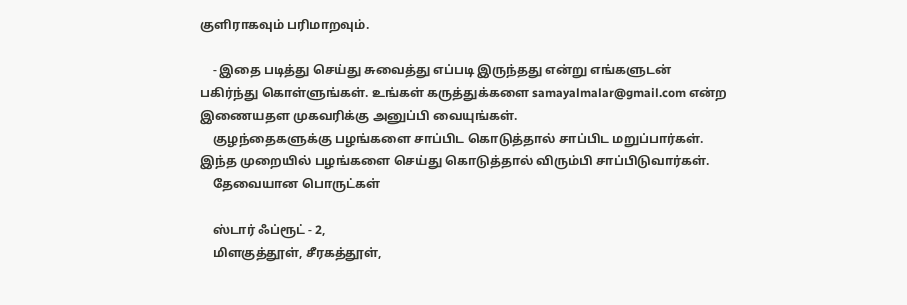குளிராகவும் பரிமாறவும்.

    - இதை படித்து செய்து சுவைத்து எப்படி இருந்தது என்று எங்களுடன் பகிர்ந்து கொள்ளுங்கள். உங்கள் கருத்துக்களை samayalmalar@gmail.com என்ற இணையதள முகவரிக்கு அனுப்பி வையுங்கள்.
    குழந்தைகளுக்கு பழங்களை சாப்பிட கொடுத்தால் சாப்பிட மறுப்பார்கள். இந்த முறையில் பழங்களை செய்து கொடுத்தால் விரும்பி சாப்பிடுவார்கள்.
    தேவையான பொருட்கள்

    ஸ்டார் ஃப்ரூட் - 2,
    மிளகுத்தூள், சீரகத்தூள்,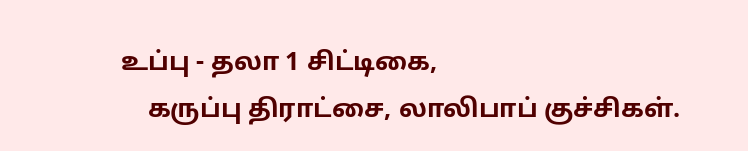உப்பு - தலா 1 சிட்டிகை,
    கருப்பு திராட்சை, லாலிபாப் குச்சிகள்.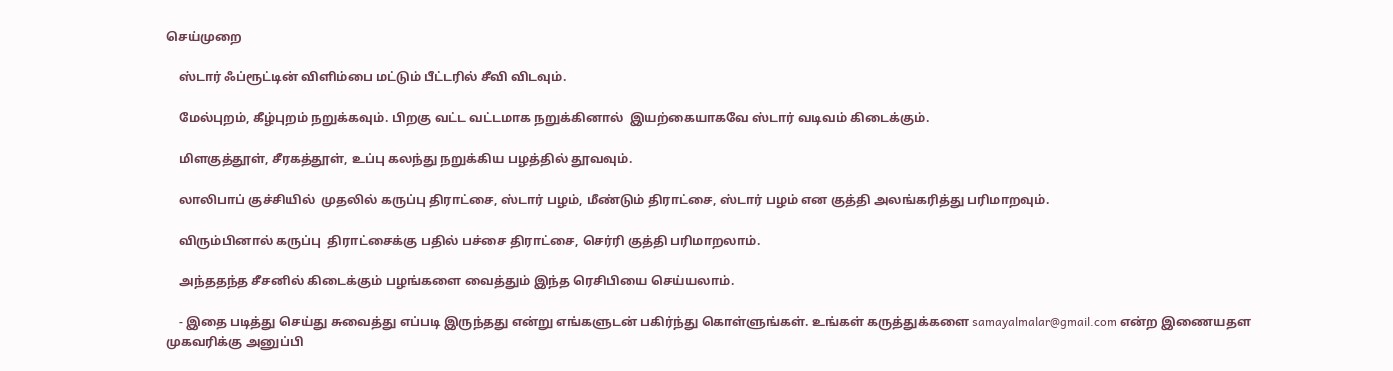செய்முறை

    ஸ்டார் ஃப்ரூட்டின் விளிம்பை மட்டும் பீட்டரில் சீவி விடவும்.

    மேல்புறம், கீழ்புறம் நறுக்கவும். பிறகு வட்ட வட்டமாக நறுக்கினால்  இயற்கையாகவே ஸ்டார் வடிவம் கிடைக்கும்.

    மிளகுத்தூள், சீரகத்தூள், உப்பு கலந்து நறுக்கிய பழத்தில் தூவவும்.

    லாலிபாப் குச்சியில்  முதலில் கருப்பு திராட்சை, ஸ்டார் பழம், மீண்டும் திராட்சை, ஸ்டார் பழம் என குத்தி அலங்கரித்து பரிமாறவும்.

    விரும்பினால் கருப்பு  திராட்சைக்கு பதில் பச்சை திராட்சை, செர்ரி குத்தி பரிமாறலாம்.

    அந்ததந்த சீசனில் கிடைக்கும் பழங்களை வைத்தும் இந்த ரெசிபியை செய்யலாம்.

    - இதை படித்து செய்து சுவைத்து எப்படி இருந்தது என்று எங்களுடன் பகிர்ந்து கொள்ளுங்கள். உங்கள் கருத்துக்களை samayalmalar@gmail.com என்ற இணையதள முகவரிக்கு அனுப்பி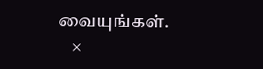வையுங்கள்.
    ×